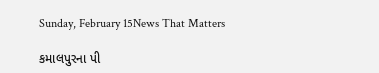Sunday, February 15News That Matters

કમાલપુરના પી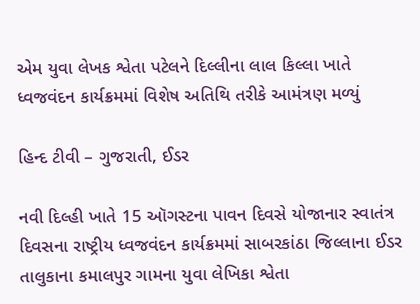એમ યુવા લેખક શ્વેતા પટેલને દિલ્લીના લાલ કિલ્લા ખાતે ધ્વજવંદન કાર્યક્રમમાં વિશેષ અતિથિ તરીકે આમંત્રણ મળ્યું

હિન્દ ટીવી – ગુજરાતી, ઈડર

નવી દિલ્હી ખાતે 15 ઑગસ્ટના પાવન દિવસે યોજાનાર સ્વાતંત્ર દિવસના રાષ્ટ્રીય ધ્વજવંદન કાર્યક્રમમાં સાબરકાંઠા જિલ્લાના ઈડર તાલુકાના કમાલપુર ગામના યુવા લેખિકા શ્વેતા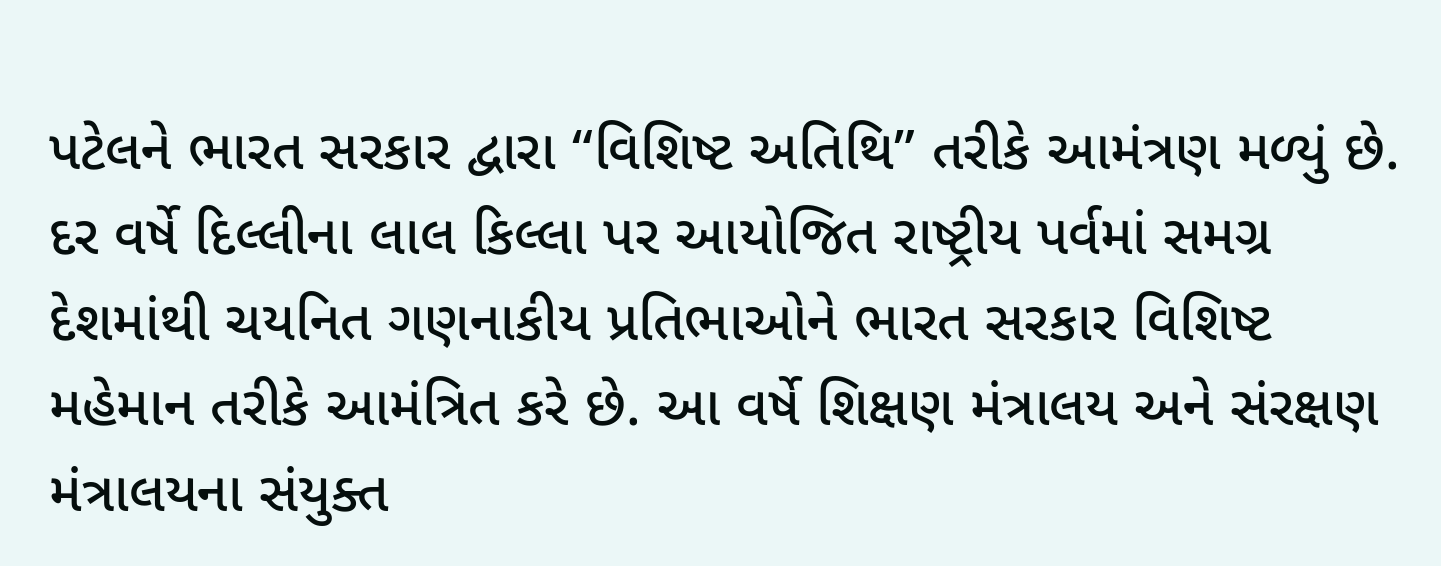પટેલને ભારત સરકાર દ્વારા “વિશિષ્ટ અતિથિ” તરીકે આમંત્રણ મળ્યું છે. દર વર્ષે દિલ્લીના લાલ કિલ્લા પર આયોજિત રાષ્ટ્રીય પર્વમાં સમગ્ર દેશમાંથી ચયનિત ગણનાકીય પ્રતિભાઓને ભારત સરકાર વિશિષ્ટ મહેમાન તરીકે આમંત્રિત કરે છે. આ વર્ષે શિક્ષણ મંત્રાલય અને સંરક્ષણ મંત્રાલયના સંયુક્ત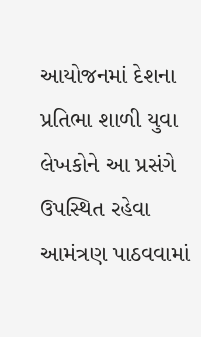આયોજનમાં દેશના પ્રતિભા શાળી યુવા લેખકોને આ પ્રસંગે ઉપસ્થિત રહેવા આમંત્રણ પાઠવવામાં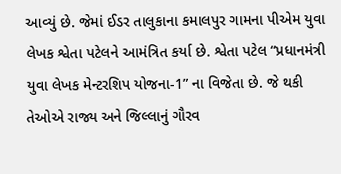આવ્યું છે. જેમાં ઈડર તાલુકાના કમાલપુર ગામના પીએમ યુવા લેખક શ્વેતા પટેલને આમંત્રિત કર્યા છે. શ્વેતા પટેલ “પ્રધાનમંત્રી યુવા લેખક મેન્ટરશિપ યોજના-1” ના વિજેતા છે. જે થકી તેઓએ રાજ્ય અને જિલ્લાનું ગૌરવ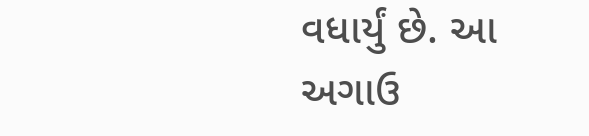વધાર્યું છે. આ અગાઉ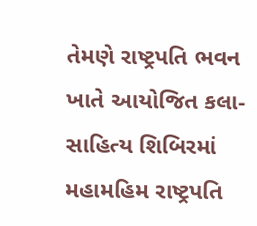તેમણે રાષ્ટ્રપતિ ભવન ખાતે આયોજિત કલા-સાહિત્ય શિબિરમાં મહામહિમ રાષ્ટ્રપતિ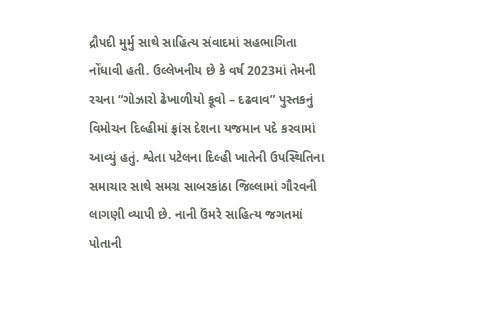દ્રૌપદી મુર્મુ સાથે સાહિત્ય સંવાદમાં સહભાગિતા નોંધાવી હતી. ઉલ્લેખનીય છે કે વર્ષ 2023માં તેમની રચના “ગોઝારો ઢેખાળીયો કૂવો – દઢવાવ” પુસ્તકનું વિમોચન દિલ્હીમાં ફ્રાંસ દેશના યજમાન પદે કરવામાં આવ્યું હતું. શ્વેતા પટેલના દિલ્હી ખાતેની ઉપસ્થિતિના સમાચાર સાથે સમગ્ર સાબરકાંઠા જિલ્લામાં ગૌરવની લાગણી વ્યાપી છે. નાની ઉંમરે સાહિત્ય જગતમાં પોતાની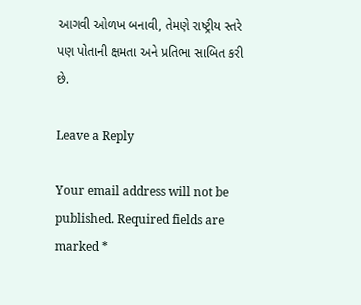આગવી ઓળખ બનાવી, તેમણે રાષ્ટ્રીય સ્તરે પણ પોતાની ક્ષમતા અને પ્રતિભા સાબિત કરી છે.

Leave a Reply

Your email address will not be published. Required fields are marked *